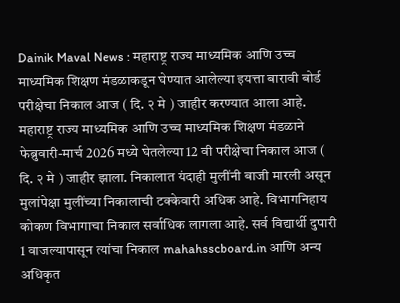Dainik Maval News : महाराष्ट्र राज्य माध्यमिक आणि उच्च माध्यमिक शिक्षण मंडळाकडून घेण्यात आलेल्या इयत्ता बारावी बोर्ड परीक्षेचा निकाल आज ( दि. २ मे ) जाहीर करण्यात आला आहे.
महाराष्ट्र राज्य माध्यमिक आणि उच्च माध्यमिक शिक्षण मंडळाने फेब्रुवारी-मार्च 2026 मध्ये घेतलेल्या 12 वी परीक्षेचा निकाल आज ( दि. २ मे ) जाहीर झाला. निकालात यंदाही मुलींनी बाजी मारली असून मुलांपेक्षा मुलींच्या निकालाची टक्केवारी अधिक आहे. विभागनिहाय कोकण विभागाचा निकाल सर्वाधिक लागला आहे. सर्व विद्यार्थी दुपारी 1 वाजल्यापासून त्यांचा निकाल mahahsscboard.in आणि अन्य अधिकृत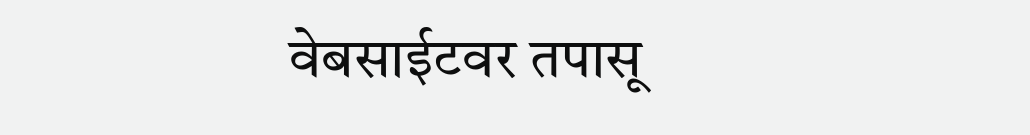वेबसाईटवर तपासू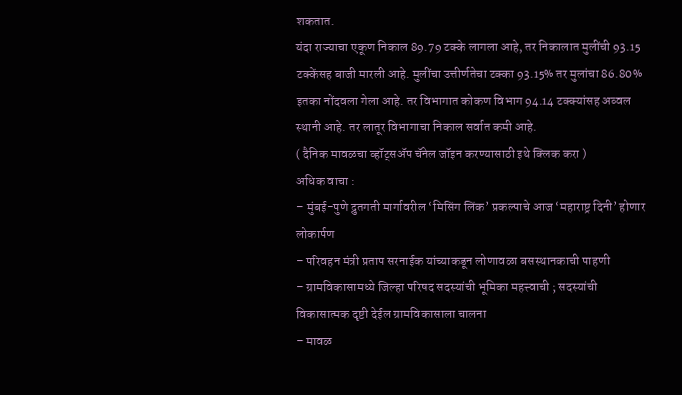शकतात.
यंदा राज्याचा एकूण निकाल 89.79 टक्के लागला आहे, तर निकालात मुलींची 93.15 टक्केंसह बाजी मारली आहे. मुलींचा उत्तीर्णतेचा टक्का 93.15% तर मुलांचा 86.80% इतका नोंदवला गेला आहे. तर विभागात कोकण विभाग 94.14 टक्क्यांसह अव्वल स्थानी आहे. तर लातूर विभागाचा निकाल सर्वात कमी आहे.
( दैनिक मावळचा व्हॉट्सॲप चॅनेल जॉइन करण्यासाठी इथे क्लिक करा )
अधिक वाचा :
– मुंबई-पुणे द्रुतगती मार्गावरील ‘मिसिंग लिंक’ प्रकल्पाचे आज ‘महाराष्ट्र दिनी’ होणार लोकार्पण
– परिवहन मंत्री प्रताप सरनाईक यांच्याकडून लोणावळा बसस्थानकाची पाहणी
– ग्रामविकासामध्ये जिल्हा परिषद सदस्यांची भूमिका महत्त्वाची ; सदस्यांची विकासात्मक दृष्टी देईल ग्रामविकासाला चालना
– मावळ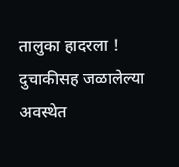तालुका हादरला ! दुचाकीसह जळालेल्या अवस्थेत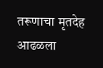तरूणाचा मृतदेह आढळला